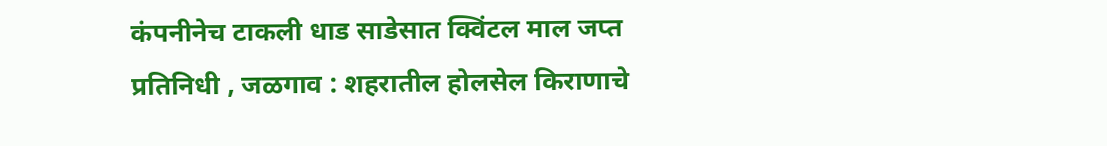कंपनीनेच टाकली धाड साडेसात क्विंटल माल जप्त
प्रतिनिधी , जळगाव : शहरातील होलसेल किराणाचे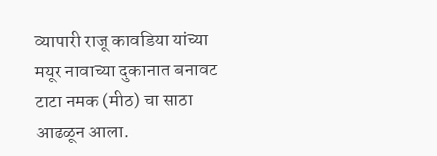व्यापारी राजू कावडिया यांच्या मयूर नावाच्या दुकानात बनावट टाटा नमक (मीठ) चा साठा आढळून आला.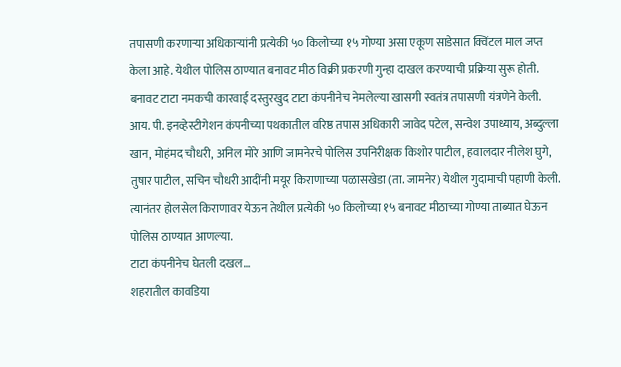तपासणी करणाऱ्या अधिकाऱ्यांनी प्रत्येकी ५० किलोच्या १५ गोण्या असा एकूण साडेसात क्विंटल माल जप्त केला आहे. येथील पोलिस ठाण्यात बनावट मीठ विक्री प्रकरणी गुन्हा दाखल करण्याची प्रक्रिया सुरू होती.
बनावट टाटा नमकची कारवाई दस्तुरखुद टाटा कंपनीनेच नेमलेल्या खासगी स्वतंत्र तपासणी यंत्रणेने केली. आय. पी. इनव्हेस्टीगेशन कंपनीच्या पथकातील वरिष्ठ तपास अधिकारी जावेद पटेल, सन्वेश उपाध्याय, अब्दुल्ला खान, मोहंमद चौधरी, अनिल मोरे आणि जामनेरचे पोलिस उपनिरीक्षक किशोर पाटील, हवालदार नीलेश घुगे, तुषार पाटील, सचिन चौधरी आदींनी मयूर किराणाच्या पळासखेडा (ता. जामनेर) येथील गुदामाची पहाणी केली. त्यानंतर होलसेल किराणावर येऊन तेथील प्रत्येकी ५० किलोच्या १५ बनावट मीठाच्या गोण्या ताब्यात घेऊन पोलिस ठाण्यात आणल्या.
टाटा कंपनीनेच घेतली दखल…
शहरातील कावडिया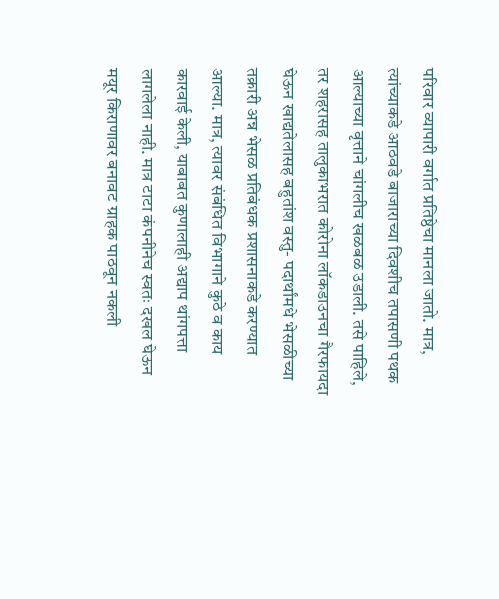परिवार व्यापारी वर्गात प्रतिष्ठेचा मानला जातो. मात्र, त्यांच्याकडे आठवडे बाजाराच्या दिवशीच तपासणी पथक आल्याच्या वृत्ताने चांगलीच खळबळ उडाली. तसे पाहिले, तर शहरासह तालुकाभरात कोरोना लॉकडाउनचा गैरफायदा घेऊन खाद्यतेलासह बहुतांश वस्तु- पदार्थांमधे भेसळीच्या तक्रारी अन्न भेसळ प्रतिबंधक प्रशासनाकडे करण्यात आल्या. मात्र, त्यावर संबंधित विभागाने कुठे व काय कारवाई केली, याबाबत कुणालाही अद्याप थांगपत्ता लागलेला नाही. मात्र टाटा कंपनीनेच स्वतः दखल घेऊन मयूर किराणावर बनावट ग्राहक पाठवून नकली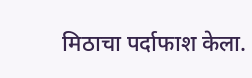मिठाचा पर्दाफाश केला.